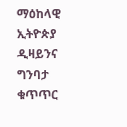ማዕከላዊ ኢትዮጵያ ዲዛይንና ግንባታ ቁጥጥር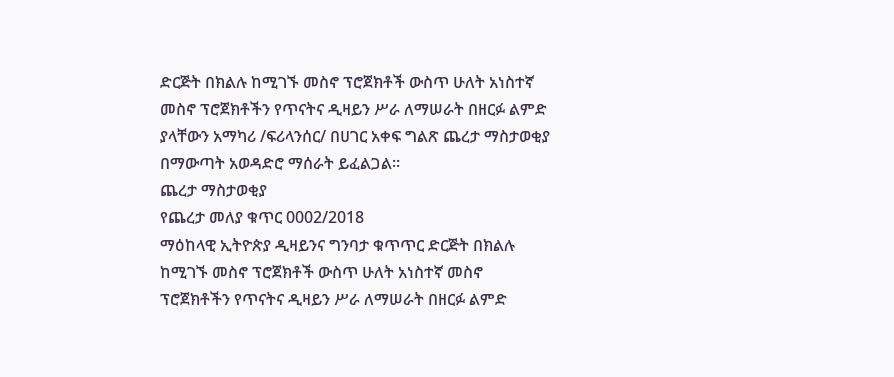ድርጅት በክልሉ ከሚገኙ መስኖ ፕሮጀክቶች ውስጥ ሁለት አነስተኛ መስኖ ፕሮጀክቶችን የጥናትና ዲዛይን ሥራ ለማሠራት በዘርፉ ልምድ ያላቸውን አማካሪ /ፍሪላንሰር/ በሀገር አቀፍ ግልጽ ጨረታ ማስታወቂያ በማውጣት አወዳድሮ ማሰራት ይፈልጋል።
ጨረታ ማስታወቂያ
የጨረታ መለያ ቁጥር 0002/2018
ማዕከላዊ ኢትዮጵያ ዲዛይንና ግንባታ ቁጥጥር ድርጅት በክልሉ ከሚገኙ መስኖ ፕሮጀክቶች ውስጥ ሁለት አነስተኛ መስኖ ፕሮጀክቶችን የጥናትና ዲዛይን ሥራ ለማሠራት በዘርፉ ልምድ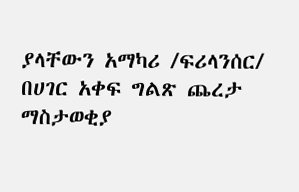ያላቸውን አማካሪ /ፍሪላንሰር/ በሀገር አቀፍ ግልጽ ጨረታ ማስታወቂያ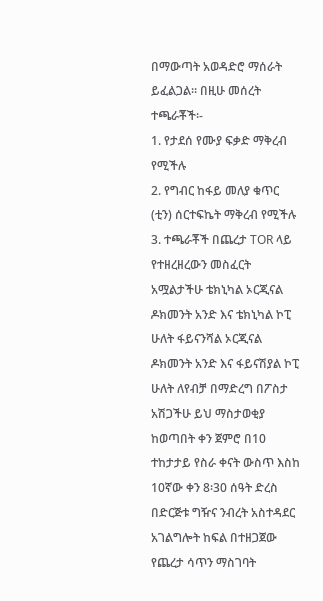በማውጣት አወዳድሮ ማሰራት ይፈልጋል። በዚሁ መሰረት ተጫራቾች፡-
1. የታደሰ የሙያ ፍቃድ ማቅረብ የሚችሉ
2. የግብር ከፋይ መለያ ቁጥር (ቲን) ሰርተፍኬት ማቅረብ የሚችሉ
3. ተጫራቾች በጨረታ TOR ላይ የተዘረዘረውን መስፈርት አሟልታችሁ ቴክኒካል ኦርጂናል ዶክመንት አንድ እና ቴክኒካል ኮፒ ሁለት ፋይናንሻል ኦርጂናል ዶክመንት አንድ እና ፋይናሽያል ኮፒ ሁለት ለየብቻ በማድረግ በፖስታ አሽጋችሁ ይህ ማስታወቂያ ከወጣበት ቀን ጀምሮ በ10 ተከታታይ የስራ ቀናት ውስጥ እስከ 10ኛው ቀን 8፡30 ሰዓት ድረስ በድርጅቱ ግዥና ንብረት አስተዳደር አገልግሎት ከፍል በተዘጋጀው የጨረታ ሳጥን ማስገባት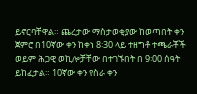ይኖርባቸዋል። ጨረታው ማስታወቂያው ከወጣበት ቀን ጀምሮ በ10ኛው ቀን ከቀነ 8፡30 ላይ ተዘግቶ ተጫራቾች ወይም ሕጋዊ ወኪሎቻቸው በተገኙበት በ 9፡00 ሰዓት ይከፈታል። 10ኛው ቀን የስራ ቀን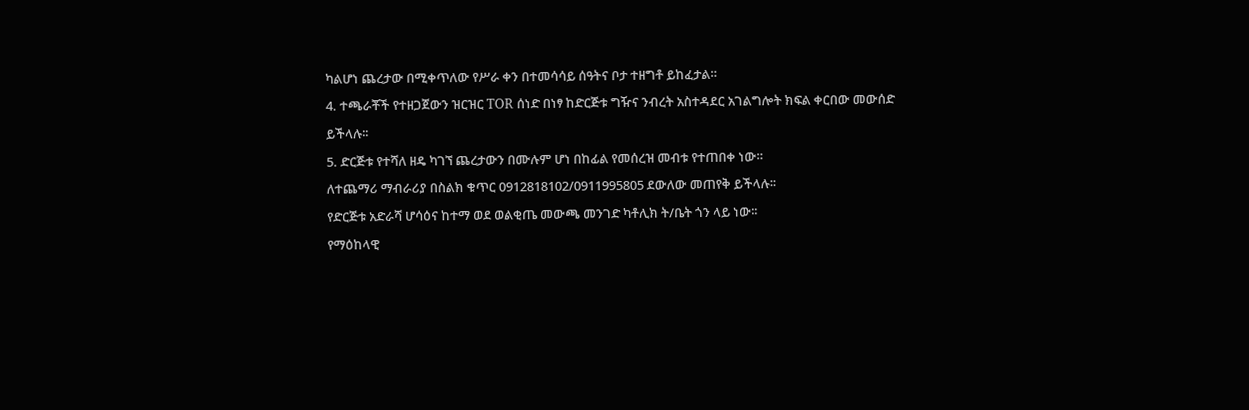ካልሆነ ጨረታው በሚቀጥለው የሥራ ቀን በተመሳሳይ ሰዓትና ቦታ ተዘግቶ ይከፈታል።
4. ተጫራቾች የተዘጋጀውን ዝርዝር TOR ሰነድ በነፃ ከድርጅቱ ግዥና ንብረት አስተዳደር አገልግሎት ክፍል ቀርበው መውሰድ ይችላሉ፡፡
5. ድርጅቱ የተሻለ ዘዴ ካገኘ ጨረታውን በሙሉም ሆነ በከፊል የመሰረዝ መብቱ የተጠበቀ ነው።
ለተጨማሪ ማብራሪያ በስልክ ቁጥር 0912818102/0911995805 ደውለው መጠየቅ ይችላሉ፡፡
የድርጅቱ አድራሻ ሆሳዕና ከተማ ወደ ወልቂጤ መውጫ መንገድ ካቶሊክ ት/ቤት ጎን ላይ ነው፡፡
የማዕከላዊ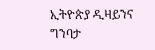ኢትዮጵያ ዲዛይንና ግንባታ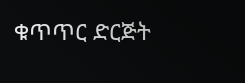ቁጥጥር ድርጅት